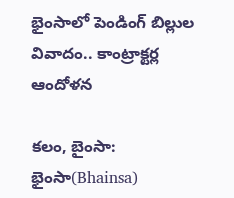భైంసాలో పెండింగ్ బిల్లుల వివాదం.. కాంట్రాక్టర్ల ఆందోళన

కలం, బైంసా: భైంసా(Bhainsa)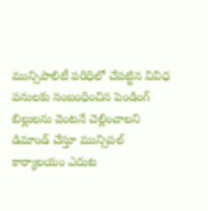మున్సిపాలిటీ పరిధిలో చేపట్టిన వివిధ పనులకు సంబంధించిన పెండింగ్ బిల్లులను వెంటనే చెల్లించాలని డిమాండ్ చేస్తూ మున్సిపల్ కార్యాలయం ఎదుట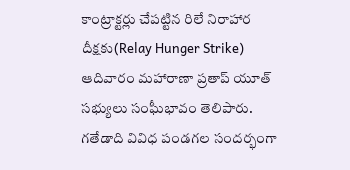కాంట్రాక్టర్లు చేపట్టిన రిలే నిరాహార దీక్షకు(Relay Hunger Strike) ఆదివారం మహారాణా ప్రతాప్ యూత్ సభ్యులు సంఘీభావం తెలిపారు. గతేడాది వివిధ పండగల సందర్భంగా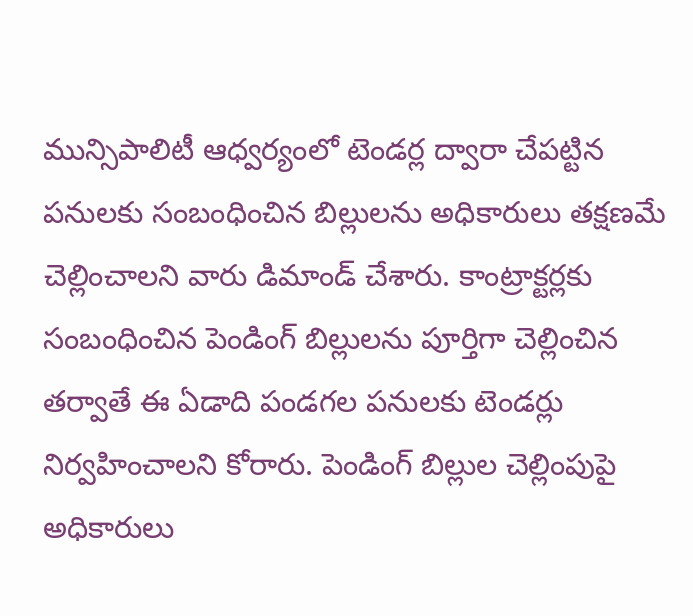మున్సిపాలిటీ ఆధ్వర్యంలో టెండర్ల ద్వారా చేపట్టిన పనులకు సంబంధించిన బిల్లులను అధికారులు తక్షణమే చెల్లించాలని వారు డిమాండ్ చేశారు. కాంట్రాక్టర్లకు సంబంధించిన పెండింగ్ బిల్లులను పూర్తిగా చెల్లించిన తర్వాతే ఈ ఏడాది పండగల పనులకు టెండర్లు నిర్వహించాలని కోరారు. పెండింగ్ బిల్లుల చెల్లింపుపై అధికారులు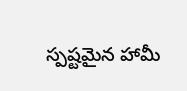స్పష్టమైన హామీ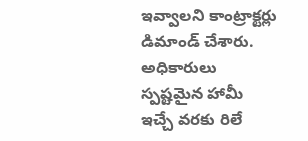ఇవ్వాలని కాంట్రాక్టర్లు డిమాండ్ చేశారు. అధికారులు స్పష్టమైన హామీ ఇచ్చే వరకు రిలే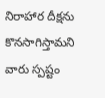నిరాహార దీక్షను కొనసాగిస్తామని వారు స్పష్టం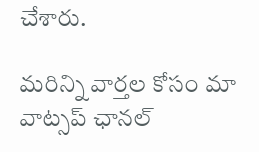చేశారు.

మ‌రిన్ని వార్త‌ల కోసం మా వాట్స‌ప్ ఛాన‌ల్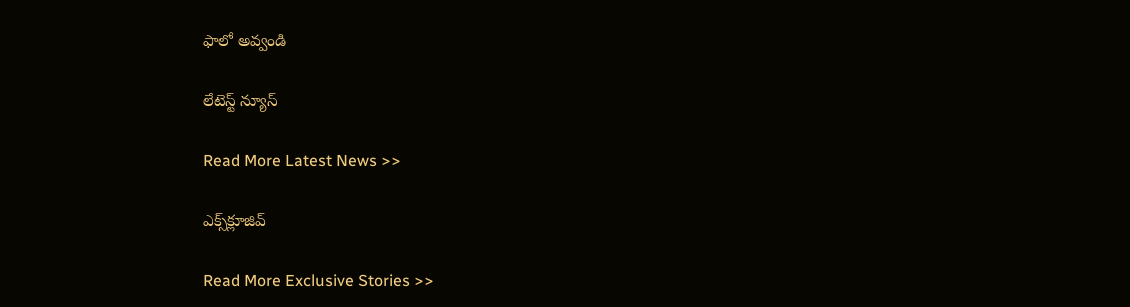ఫాలో అవ్వండి

లేటెస్ట్ న్యూస్‌

Read More Latest News >>

ఎక్స్‌క్లూజివ్‌

Read More Exclusive Stories >>